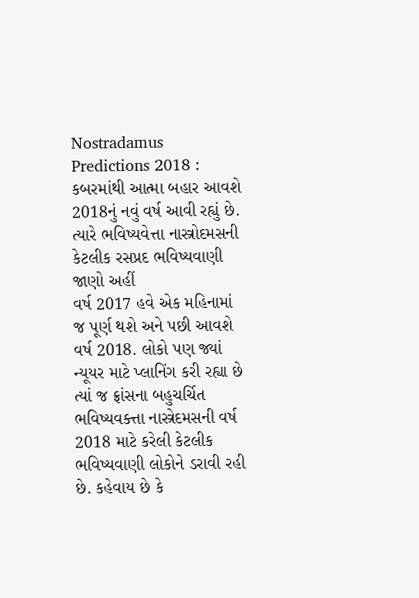Nostradamus Predictions 2018 : કબરમાંથી આત્મા બહાર આવશે
2018નું નવું વર્ષ આવી રહ્યું છે. ત્યારે ભવિષ્યવેત્તા નાસ્ત્રોદમસની કેટલીક રસપ્રદ ભવિષ્યવાણી જાણો અહીં
વર્ષ 2017 હવે એક મહિનામાં જ પૂર્ણ થશે અને પછી આવશે વર્ષ 2018. લોકો પણ જ્યાં ન્યૂયર માટે પ્લાનિંગ કરી રહ્યા છે ત્યાં જ ફ્રાંસના બહુચર્ચિત ભવિષ્યવક્ત્તા નાસ્ત્રેદમસની વર્ષ 2018 માટે કરેલી કેટલીક ભવિષ્યવાણી લોકોને ડરાવી રહી છે. કહેવાય છે કે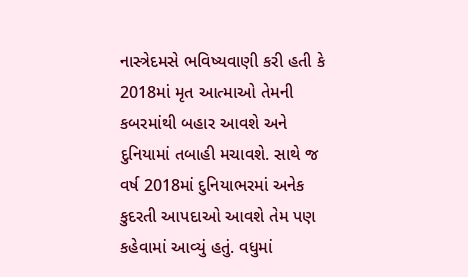નાસ્ત્રેદમસે ભવિષ્યવાણી કરી હતી કે 2018માં મૃત આત્માઓ તેમની કબરમાંથી બહાર આવશે અને દુનિયામાં તબાહી મચાવશે. સાથે જ વર્ષ 2018માં દુનિયાભરમાં અનેક કુદરતી આપદાઓ આવશે તેમ પણ કહેવામાં આવ્યું હતું. વધુમાં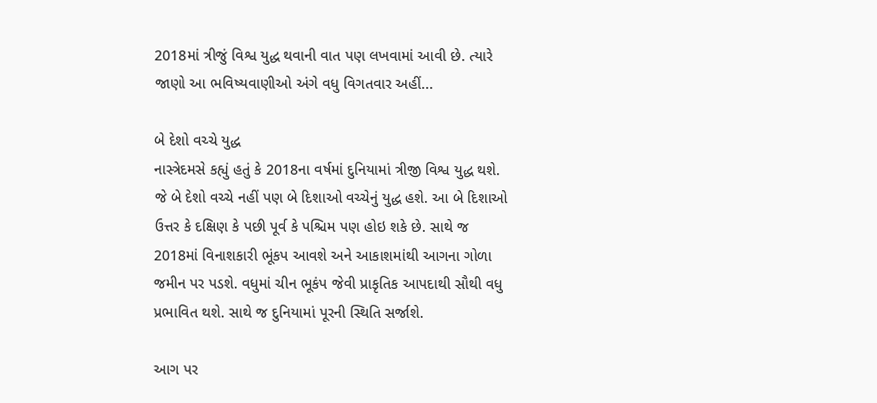2018માં ત્રીજું વિશ્વ યુદ્ધ થવાની વાત પણ લખવામાં આવી છે. ત્યારે જાણો આ ભવિષ્યવાણીઓ અંગે વધુ વિગતવાર અહીં...

બે દેશો વચ્ચે યુદ્ધ
નાસ્ત્રેદમસે કહ્યું હતું કે 2018ના વર્ષમાં દુનિયામાં ત્રીજી વિશ્વ યુદ્ધ થશે. જે બે દેશો વચ્ચે નહીં પણ બે દિશાઓ વચ્ચેનું યુદ્ધ હશે. આ બે દિશાઓ ઉત્તર કે દક્ષિણ કે પછી પૂર્વ કે પશ્ચિમ પણ હોઇ શકે છે. સાથે જ 2018માં વિનાશકારી ભૂંકપ આવશે અને આકાશમાંથી આગના ગોળા જમીન પર પડશે. વધુમાં ચીન ભૂકંપ જેવી પ્રાકૃતિક આપદાથી સૌથી વધુ પ્રભાવિત થશે. સાથે જ દુનિયામાં પૂરની સ્થિતિ સર્જાશે.

આગ પર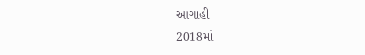આગાહી
2018માં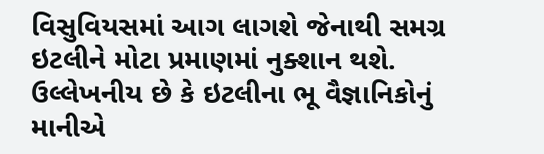વિસુવિયસમાં આગ લાગશે જેનાથી સમગ્ર ઇટલીને મોટા પ્રમાણમાં નુક્શાન થશે. ઉલ્લેખનીય છે કે ઇટલીના ભૂ વૈજ્ઞાનિકોનું માનીએ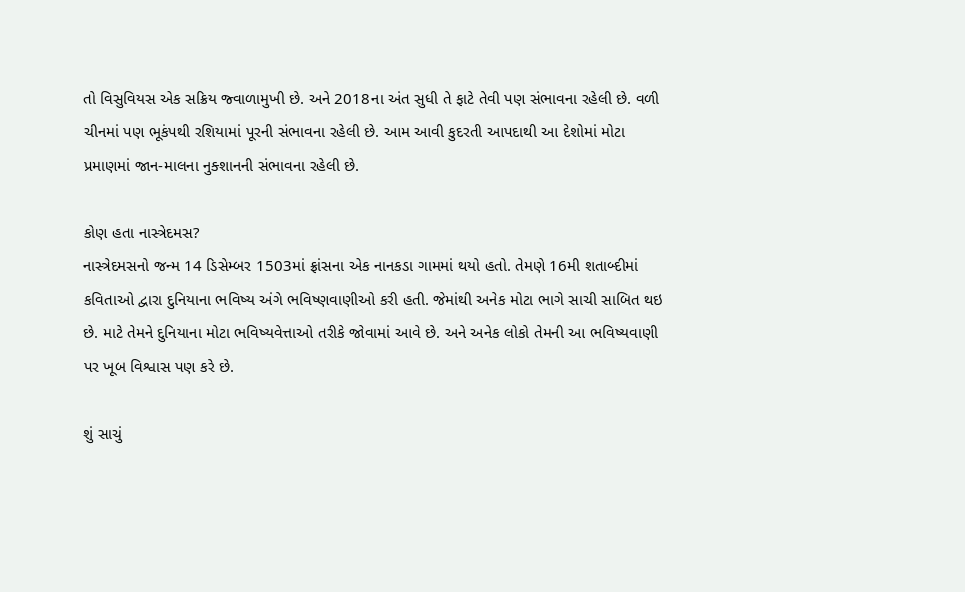તો વિસુવિયસ એક સક્રિય જ્વાળામુખી છે. અને 2018ના અંત સુધી તે ફાટે તેવી પણ સંભાવના રહેલી છે. વળી ચીનમાં પણ ભૂકંપથી રશિયામાં પૂરની સંભાવના રહેલી છે. આમ આવી કુદરતી આપદાથી આ દેશોમાં મોટા પ્રમાણમાં જાન-માલના નુક્શાનની સંભાવના રહેલી છે.

કોણ હતા નાસ્ત્રેદમસ?
નાસ્ત્રેદમસનો જન્મ 14 ડિસેમ્બર 1503માં ફ્રાંસના એક નાનકડા ગામમાં થયો હતો. તેમણે 16મી શતાબ્દીમાં કવિતાઓ દ્વારા દુનિયાના ભવિષ્ય અંગે ભવિષ્ણવાણીઓ કરી હતી. જેમાંથી અનેક મોટા ભાગે સાચી સાબિત થઇ છે. માટે તેમને દુનિયાના મોટા ભવિષ્યવેત્તાઓ તરીકે જોવામાં આવે છે. અને અનેક લોકો તેમની આ ભવિષ્યવાણી પર ખૂબ વિશ્વાસ પણ કરે છે.

શું સાચું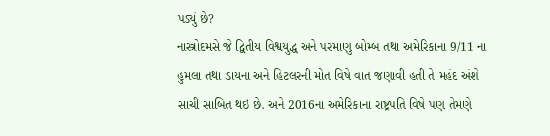પડ્યું છે?
નાસ્ત્રોદમસે જે દ્વિતીય વિશ્વયુદ્ધ અને પરમાણુ બોમ્બ તથા અમેરિકાના 9/11 ના હુમલા તથા ડાયના અને હિટલરની મોત વિષે વાત જણાવી હતી તે મહંદ અંશે સાચી સાબિત થઇ છે. અને 2016ના અમેરિકાના રાષ્ટ્રપતિ વિષે પણ તેમણે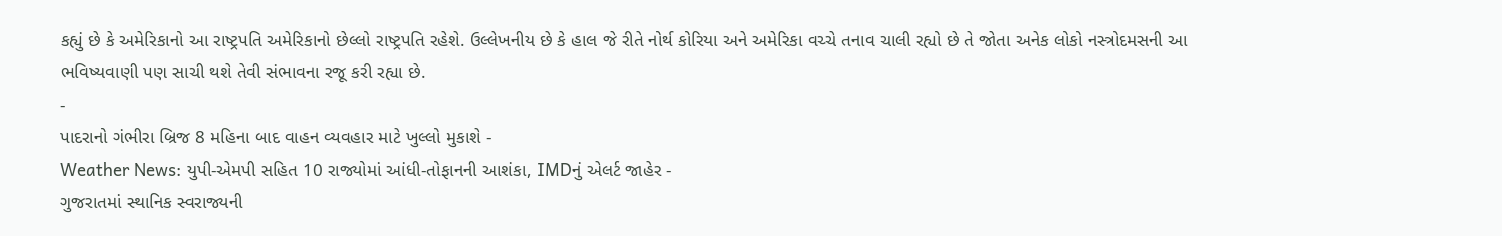કહ્યું છે કે અમેરિકાનો આ રાષ્ટ્રપતિ અમેરિકાનો છેલ્લો રાષ્ટ્રપતિ રહેશે. ઉલ્લેખનીય છે કે હાલ જે રીતે નોર્થ કોરિયા અને અમેરિકા વચ્ચે તનાવ ચાલી રહ્યો છે તે જોતા અનેક લોકો નસ્ત્રોદમસની આ ભવિષ્યવાણી પણ સાચી થશે તેવી સંભાવના રજૂ કરી રહ્યા છે.
-
પાદરાનો ગંભીરા બ્રિજ 8 મહિના બાદ વાહન વ્યવહાર માટે ખુલ્લો મુકાશે -
Weather News: યુપી-એમપી સહિત 10 રાજ્યોમાં આંધી-તોફાનની આશંકા, IMDનું એલર્ટ જાહેર -
ગુજરાતમાં સ્થાનિક સ્વરાજ્યની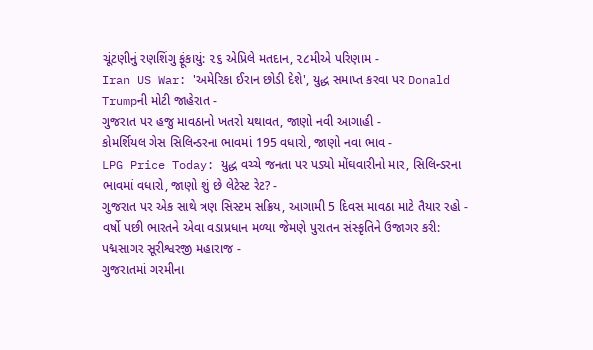ચૂંટણીનું રણશિંગુ ફૂંકાયું: ૨૬ એપ્રિલે મતદાન, ૨૮મીએ પરિણામ -
Iran US War: 'અમેરિકા ઈરાન છોડી દેશે', યુદ્ધ સમાપ્ત કરવા પર Donald Trumpની મોટી જાહેરાત -
ગુજરાત પર હજુ માવઠાનો ખતરો યથાવત, જાણો નવી આગાહી -
કોમર્શિયલ ગેસ સિલિન્ડરના ભાવમાં 195 વધારો, જાણો નવા ભાવ -
LPG Price Today: યુદ્ધ વચ્ચે જનતા પર પડ્યો મોંઘવારીનો માર, સિલિન્ડરના ભાવમાં વધારો, જાણો શું છે લેટેસ્ટ રેટ? -
ગુજરાત પર એક સાથે ત્રણ સિસ્ટમ સક્રિય, આગામી 5 દિવસ માવઠા માટે તૈયાર રહો -
વર્ષો પછી ભારતને એવા વડાપ્રધાન મળ્યા જેમણે પુરાતન સંસ્કૃતિને ઉજાગર કરી: પદ્મસાગર સૂરીશ્વરજી મહારાજ -
ગુજરાતમાં ગરમીના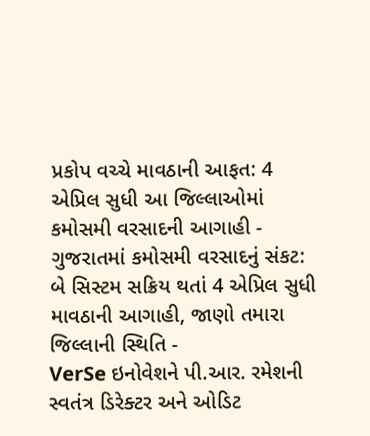પ્રકોપ વચ્ચે માવઠાની આફત: 4 એપ્રિલ સુધી આ જિલ્લાઓમાં કમોસમી વરસાદની આગાહી -
ગુજરાતમાં કમોસમી વરસાદનું સંકટ: બે સિસ્ટમ સક્રિય થતાં 4 એપ્રિલ સુધી માવઠાની આગાહી, જાણો તમારા જિલ્લાની સ્થિતિ -
VerSe ઇનોવેશને પી.આર. રમેશની સ્વતંત્ર ડિરેક્ટર અને ઓડિટ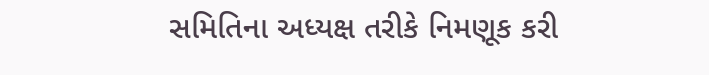સમિતિના અધ્યક્ષ તરીકે નિમણૂક કરી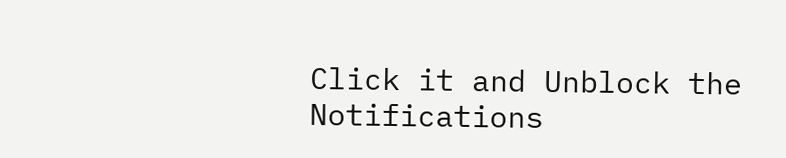Click it and Unblock the Notifications